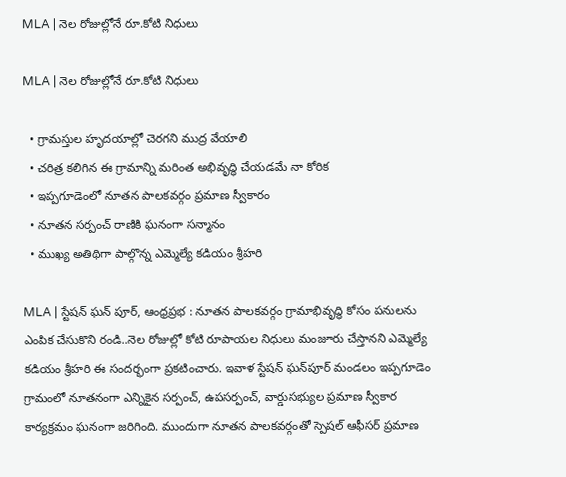MLA | నెల రోజుల్లోనే రూ.కోటి నిధులు

MLA | నెల రోజుల్లోనే రూ.కోటి నిధులు

  • గ్రామస్తుల హృదయాల్లో చెరగని ముద్ర వేయాలి
  • చరిత్ర కలిగిన ఈ గ్రామాన్ని మరింత అభివృద్ధి చేయడమే నా కోరిక
  • ఇప్పగూడెంలో నూతన పాలకవర్గం ప్రమాణ స్వీకారం
  • నూతన సర్పంచ్ రాణికి ఘనంగా సన్మానం
  • ముఖ్య అతిథిగా పాల్గొన్న ఎమ్మెల్యే కడియం శ్రీహరి

MLA | స్టేషన్ ఘన్ పూర్, ఆంధ్ర‌ప్ర‌భ‌ : నూతన పాలకవర్గం గ్రామాభివృద్ధి కోసం పనులను ఎంపిక చేసుకొని రండి..నెల రోజుల్లో కోటి రూపాయల నిధులు మంజూరు చేస్తానని ఎమ్మెల్యే కడియం శ్రీహరి ఈ సందర్భంగా ప్రకటించారు. ఇవాళ‌ స్టేషన్ ఘన్‌పూర్ మండలం ఇప్పగూడెం గ్రామంలో నూతనంగా ఎన్నికైన సర్పంచ్, ఉపసర్పంచ్, వార్డుసభ్యుల ప్రమాణ స్వీకార కార్యక్రమం ఘనంగా జరిగింది. ముందుగా నూతన పాలకవర్గంతో స్పెషల్ ఆఫీసర్ ప్రమాణ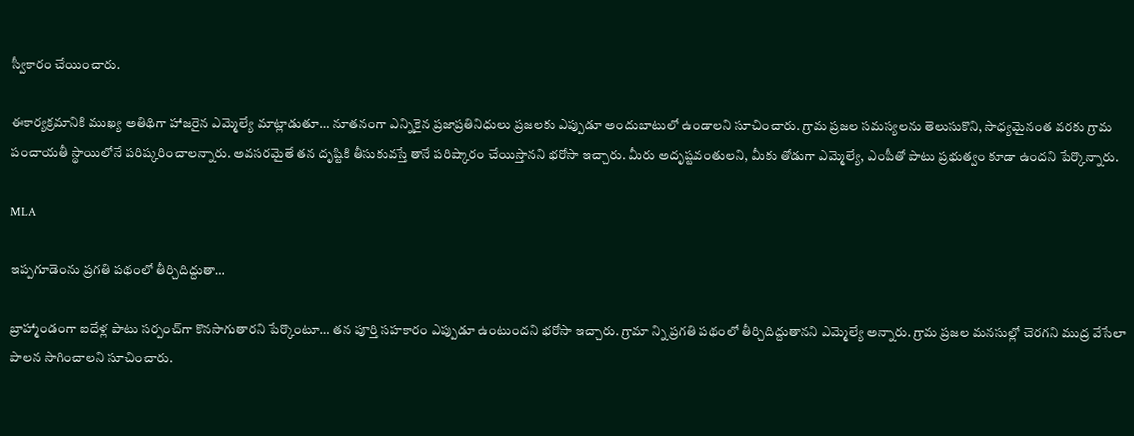స్వీకారం చేయించారు.

ఈకార్యక్రమానికి ముఖ్య అతిథిగా హాజరైన ఎమ్మెల్యే మాట్లాడుతూ… నూతనంగా ఎన్నికైన ప్రజాప్రతినిధులు ప్రజలకు ఎప్పుడూ అందుబాటులో ఉండాలని సూచించారు. గ్రామ ప్రజల సమస్యలను తెలుసుకొని, సాధ్యమైనంత వరకు గ్రామ పంచాయతీ స్థాయిలోనే పరిష్కరించాలన్నారు. అవసరమైతే తన దృష్టికి తీసుకువస్తే తానే పరిష్కారం చేయిస్తానని భరోసా ఇచ్చారు. మీరు అదృష్టవంతులని, మీకు తోడుగా ఎమ్మెల్యే, ఎంపీతో పాటు ప్రభుత్వం కూడా ఉందని పేర్కొన్నారు.

MLA

ఇప్పగూడెంను ప్రగతి పథంలో తీర్చిదిద్దుతా…

బ్రాహ్మాండంగా ఐదేళ్ల పాటు సర్పంచ్‌గా కొనసాగుతారని పేర్కొంటూ… తన పూర్తి సహకారం ఎప్పుడూ ఉంటుందని భరోసా ఇచ్చారు. గ్రామా న్ని ప్రగతి పథంలో తీర్చిదిద్దుతానని ఎమ్మెల్యే అన్నారు. గ్రామ ప్రజల మనసుల్లో చెరగని ముద్ర వేసేలా పాలన సాగించాలని సూచించారు.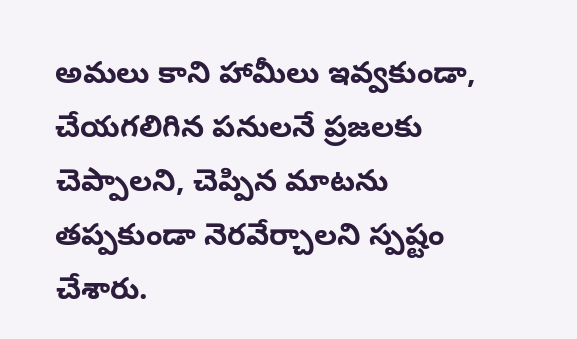అమలు కాని హామీలు ఇవ్వకుండా, చేయగలిగిన పనులనే ప్రజలకు చెప్పాలని, చెప్పిన మాటను తప్పకుండా నెరవేర్చాలని స్పష్టం చేశారు.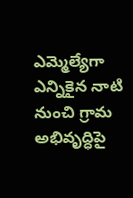ఎమ్మెల్యేగా ఎన్నికైన నాటి నుంచి గ్రామ అభివృద్ధిపై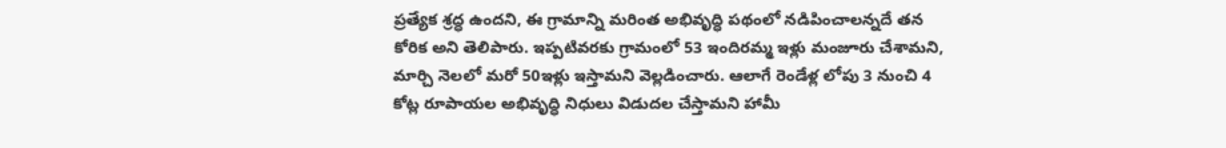ప్రత్యేక శ్రద్ధ ఉందని, ఈ గ్రామాన్ని మరింత అభివృద్ధి పథంలో నడిపించాలన్నదే తన కోరిక అని తెలిపారు. ఇప్పటివరకు గ్రామంలో 53 ఇందిరమ్మ ఇళ్లు మంజూరు చేశామని, మార్చి నెలలో మరో 50ఇళ్లు ఇస్తామని వెల్లడించారు. ఆలాగే రెండేళ్ల లోపు 3 నుంచి 4 కోట్ల రూపాయల అభివృద్ధి నిధులు విడుదల చేస్తామని హామీ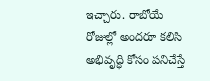ఇచ్చారు. రాబోయే రోజుల్లో అందరూ కలిసి అభివృద్ధి కోసం పనిచేస్తే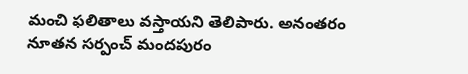మంచి ఫలితాలు వస్తాయని తెలిపారు. అనంతరం నూతన సర్పంచ్ మందపురం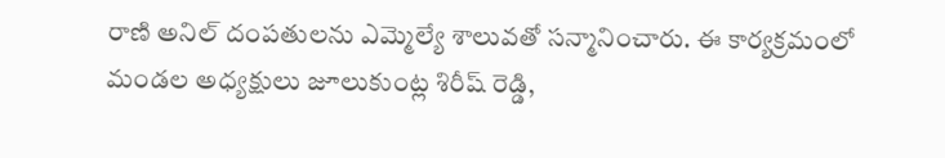రాణి అనిల్ దంపతులను ఎమ్మెల్యే శాలువతో సన్మానించారు. ఈ కార్యక్రమంలో మండల అధ్యక్షులు జూలుకుంట్ల శిరీష్ రెడ్డి,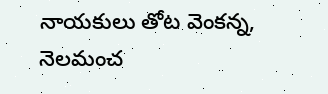నాయకులు తోట వెంకన్న, నెలమంచ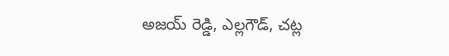అజయ్ రెడ్డి, ఎల్లగౌడ్, చట్ల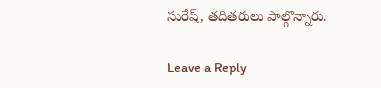సురేష్, తదితరులు పాల్గొన్నారు.

Leave a Reply